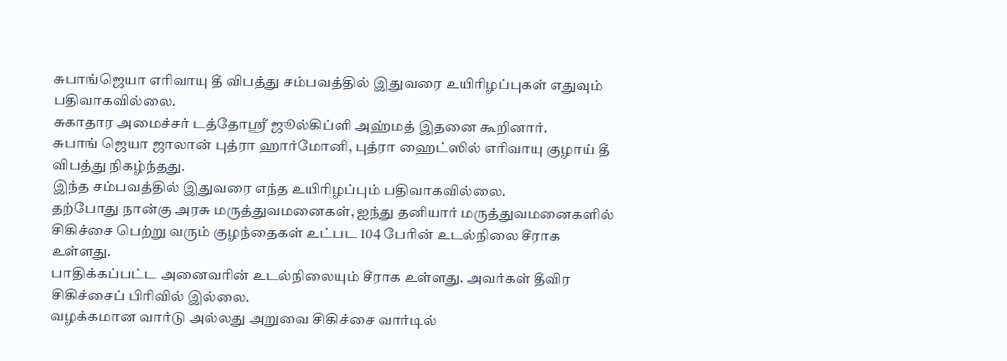சுபாங்ஜெயா எரிவாயு தீ விபத்து சம்பவத்தில் இதுவரை உயிரிழப்புகள் எதுவும் பதிவாகவில்லை.
சுகாதார அமைச்சர் டத்தோஸ்ரீ ஜூல்கிப்ளி அஹ்மத் இதனை கூறினார்.
சுபாங் ஜெயா ஜாலான் புத்ரா ஹார்மோனி, புத்ரா ஹைட்ஸில் எரிவாயு குழாய் தீ விபத்து நிகழ்ந்தது.
இந்த சம்பவத்தில் இதுவரை எந்த உயிரிழப்பும் பதிவாகவில்லை.
தற்போது நான்கு அரசு மருத்துவமனைகள், ஐந்து தனியார் மருத்துவமனைகளில் சிகிச்சை பெற்று வரும் குழந்தைகள் உட்பட 104 பேரின் உடல்நிலை சீராக உள்ளது.
பாதிக்கப்பட்ட அனைவரின் உடல்நிலையும் சீராக உள்ளது. அவர்கள் தீவிர சிகிச்சைப் பிரிவில் இல்லை.
வழக்கமான வார்டு அல்லது அறுவை சிகிச்சை வார்டில்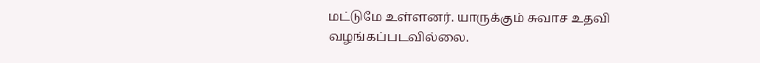மட்டுமே உள்ளனர். யாருக்கும் சுவாச உதவி வழங்கப்படவில்லை.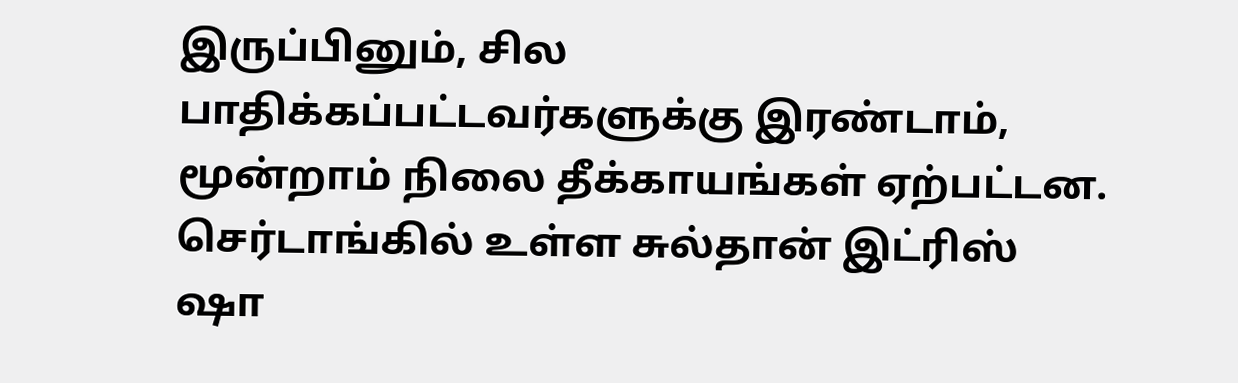இருப்பினும், சில பாதிக்கப்பட்டவர்களுக்கு இரண்டாம், மூன்றாம் நிலை தீக்காயங்கள் ஏற்பட்டன.
செர்டாங்கில் உள்ள சுல்தான் இட்ரிஸ் ஷா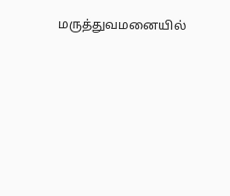மருத்துவமனையில்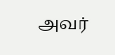அவர்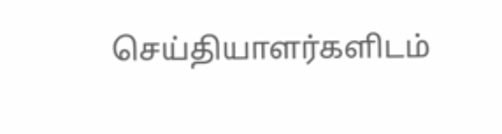செய்தியாளர்களிடம்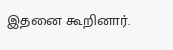இதனை கூறினார்.